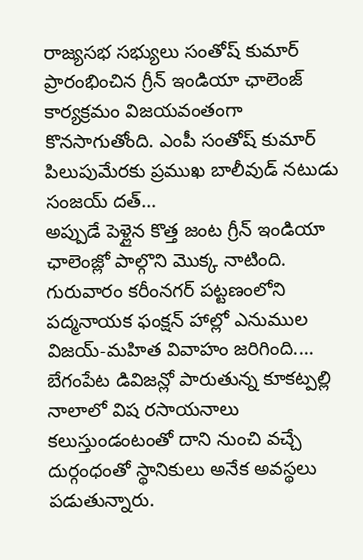రాజ్యసభ సభ్యులు సంతోష్ కుమార్ ప్రారంభించిన గ్రీన్ ఇండియా ఛాలెంజ్ కార్యక్రమం విజయవంతంగా కొనసాగుతోంది. ఎంపీ సంతోష్ కుమార్ పిలుపుమేరకు ప్రముఖ బాలీవుడ్ నటుడు సంజయ్ దత్…
అప్పుడే పెళ్లైన కొత్త జంట గ్రీన్ ఇండియా ఛాలెంజ్లో పాల్గొని మొక్క నాటింది. గురువారం కరీంనగర్ పట్టణంలోని పద్మనాయక ఫంక్షన్ హాల్లో ఎనుముల విజయ్-మహిత వివాహం జరిగింది.…
బేగంపేట డివిజన్లో పారుతున్న కూకట్పల్లి నాలాలో విష రసాయనాలు కలుస్తుండంటంతో దాని నుంచి వచ్చే దుర్గంధంతో స్థానికులు అనేక అవస్థలు పడుతున్నారు.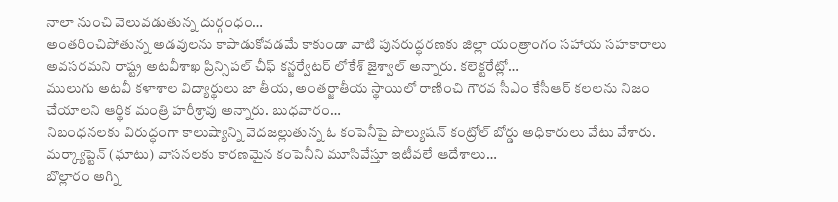నాలా నుంచి వెలువడుతున్న దుర్గంధం…
అంతరించిపోతున్న అడవులను కాపాడుకోవడమే కాకుండా వాటి పునరుద్ధరణకు జిల్లా యంత్రాంగం సహాయ సహకారాలు అవసరమని రాష్ట్ర అటవీశాఖ ప్రిన్సిపల్ చీఫ్ కన్జర్వేటర్ లోకేశ్ జైశ్వాల్ అన్నారు. కలెక్టరేట్లో…
ములుగు అటవీ కళాశాల విద్యార్థులు జా తీయ, అంతర్జాతీయ స్థాయిలో రాణించి గౌరవ సీఎం కేసీఆర్ కలలను నిజం చేయాలని ఆర్థిక మంత్రి హరీశ్రావు అన్నారు. బుధవారం…
నిబంధనలకు విరుద్ధంగా కాలుష్యాన్ని వెదజల్లుతున్న ఓ కంపెనీపై పొల్యుషన్ కంట్రోల్ బోర్డు అధికారులు వేటు వేశారు. మర్క్యాప్టెన్ (ఘాటు) వాసనలకు కారణమైన కంపెనీని మూసివేస్తూ ఇటీవలే ఆదేశాలు…
బొల్లారం అగ్ని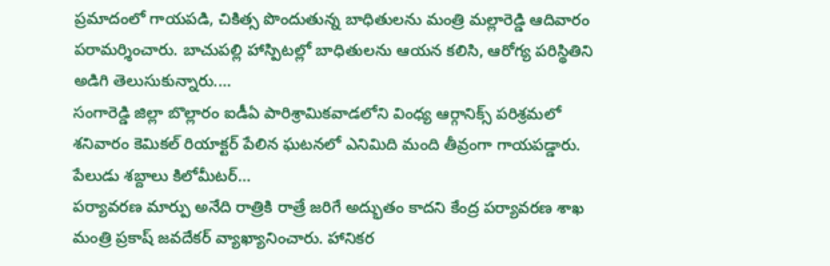ప్రమాదంలో గాయపడి, చికిత్స పొందుతున్న బాధితులను మంత్రి మల్లారెడ్డి ఆదివారం పరామర్శించారు. బాచుపల్లి హాస్పిటల్లో బాధితులను ఆయన కలిసి, ఆరోగ్య పరిస్థితిని అడిగి తెలుసుకున్నారు.…
సంగారెడ్డి జిల్లా బొల్లారం ఐడీఏ పారిశ్రామికవాడలోని వింధ్య ఆర్గానిక్స్ పరిశ్రమలో శనివారం కెమికల్ రియాక్టర్ పేలిన ఘటనలో ఎనిమిది మంది తీవ్రంగా గాయపడ్డారు. పేలుడు శబ్దాలు కిలోమీటర్…
పర్యావరణ మార్పు అనేది రాత్రికి రాత్రే జరిగే అద్భుతం కాదని కేంద్ర పర్యావరణ శాఖ మంత్రి ప్రకాష్ జవదేకర్ వ్యాఖ్యానించారు. హానికర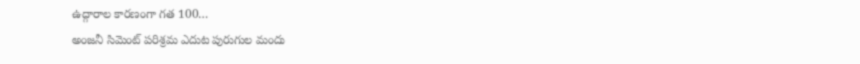ఉద్గారాల కారణంగా గత 100…
అంజనీ సిమెంట్ పరిశ్రమ ఎదుట పురుగుల మందు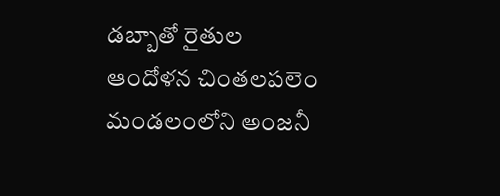డబ్బాతో రైతుల ఆందోళన చింతలపలెం మండలంలోని అంజనీ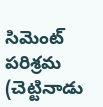సిమెంట్ పరిశ్రమ (చెట్టినాడు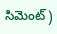సిమెంట్)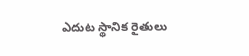ఎదుట స్థానిక రైతులు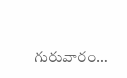గురువారం…